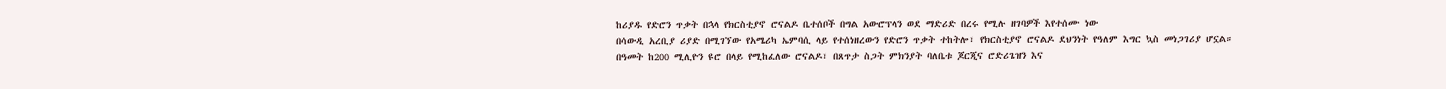ከሪያዱ የድሮን ጥቃት በኋላ የክርስቲያኖ ሮናልዶ ቤተሰቦች በግል አውሮፕላን ወደ ማድሪድ በረሩ የሚሉ ዘገባዎች እየተሰሙ ነው
በሳውዲ አረቢያ ሪያድ በሚገኘው የአሜሪካ ኤምባሲ ላይ የተሰነዘረውን የድሮን ጥቃት ተከትሎ፣ የክርስቲያኖ ሮናልዶ ደህንነት የዓለም እግር ኳስ መነጋገሪያ ሆኗል።
በዓመት ከ200 ሚሊዮን ዩሮ በላይ የሚከፈለው ሮናልዶ፣ በጸጥታ ስጋት ምክንያት ባለቤቱ ጆርጂና ሮድሪጌዝን እና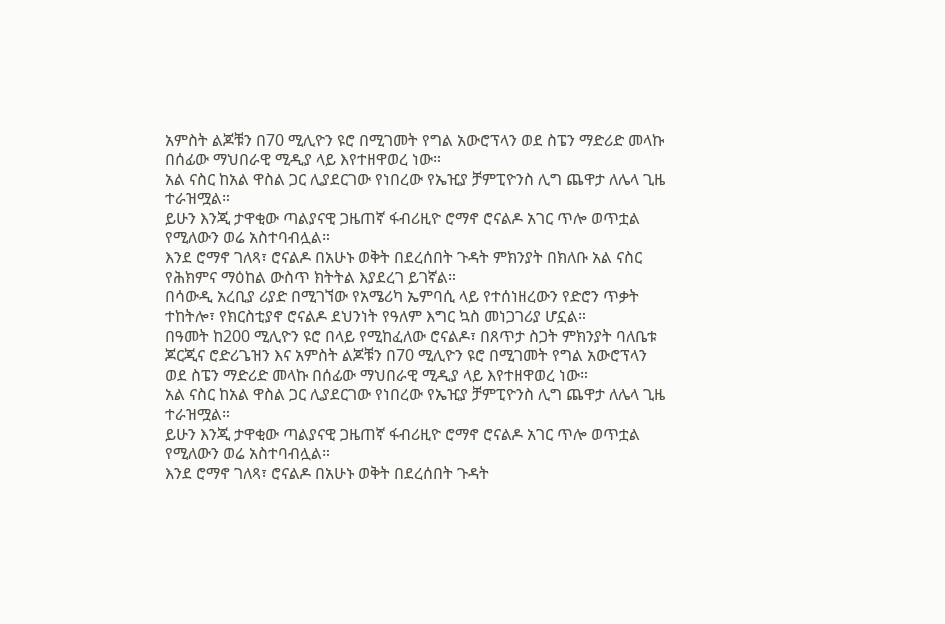አምስት ልጆቹን በ70 ሚሊዮን ዩሮ በሚገመት የግል አውሮፕላን ወደ ስፔን ማድሪድ መላኩ በሰፊው ማህበራዊ ሚዲያ ላይ እየተዘዋወረ ነው።
አል ናስር ከአል ዋስል ጋር ሊያደርገው የነበረው የኤዢያ ቻምፒዮንስ ሊግ ጨዋታ ለሌላ ጊዜ ተራዝሟል።
ይሁን እንጂ ታዋቂው ጣልያናዊ ጋዜጠኛ ፋብሪዚዮ ሮማኖ ሮናልዶ አገር ጥሎ ወጥቷል የሚለውን ወሬ አስተባብሏል።
እንደ ሮማኖ ገለጻ፣ ሮናልዶ በአሁኑ ወቅት በደረሰበት ጉዳት ምክንያት በክለቡ አል ናስር የሕክምና ማዕከል ውስጥ ክትትል እያደረገ ይገኛል።
በሳውዲ አረቢያ ሪያድ በሚገኘው የአሜሪካ ኤምባሲ ላይ የተሰነዘረውን የድሮን ጥቃት ተከትሎ፣ የክርስቲያኖ ሮናልዶ ደህንነት የዓለም እግር ኳስ መነጋገሪያ ሆኗል።
በዓመት ከ200 ሚሊዮን ዩሮ በላይ የሚከፈለው ሮናልዶ፣ በጸጥታ ስጋት ምክንያት ባለቤቱ ጆርጂና ሮድሪጌዝን እና አምስት ልጆቹን በ70 ሚሊዮን ዩሮ በሚገመት የግል አውሮፕላን ወደ ስፔን ማድሪድ መላኩ በሰፊው ማህበራዊ ሚዲያ ላይ እየተዘዋወረ ነው።
አል ናስር ከአል ዋስል ጋር ሊያደርገው የነበረው የኤዢያ ቻምፒዮንስ ሊግ ጨዋታ ለሌላ ጊዜ ተራዝሟል።
ይሁን እንጂ ታዋቂው ጣልያናዊ ጋዜጠኛ ፋብሪዚዮ ሮማኖ ሮናልዶ አገር ጥሎ ወጥቷል የሚለውን ወሬ አስተባብሏል።
እንደ ሮማኖ ገለጻ፣ ሮናልዶ በአሁኑ ወቅት በደረሰበት ጉዳት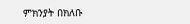ምክንያት በክለቡ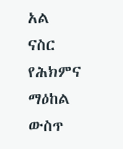አል ናስር የሕክምና ማዕከል ውስጥ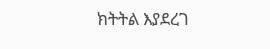ክትትል እያደረገ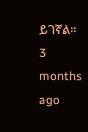ይገኛል።
3 months ago